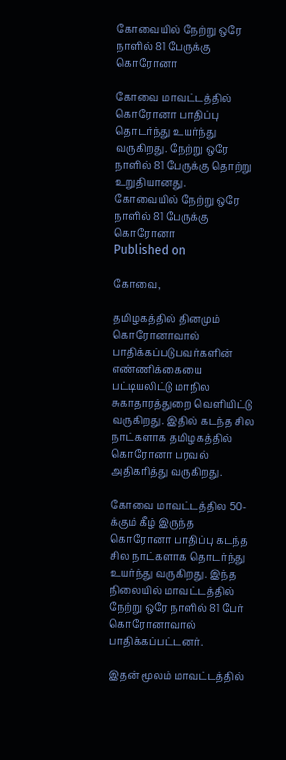கோவையில் நேற்று ஒரே நாளில் 81 பேருக்கு கொரோனா

கோவை மாவட்டத்தில் கொரோனா பாதிப்பு தொடர்ந்து உயர்ந்து வருகிறது. நேற்று ஒரே நாளில் 81 பேருக்கு தொற்று உறுதியானது.
கோவையில் நேற்று ஒரே நாளில் 81 பேருக்கு கொரோனா
Published on

கோவை,

தமிழகத்தில் தினமும் கொரோனாவால் பாதிக்கப்படுபவர்களின் எண்ணிக்கையை பட்டியலிட்டு மாநில சுகாதாரத்துறை வெளியிட்டு வருகிறது. இதில் கடந்த சில நாட்களாக தமிழகத்தில் கொரோனா பரவல் அதிகரித்து வருகிறது.

கோவை மாவட்டத்தில 50-க்கும் கீழ் இருந்த கொரோனா பாதிப்பு கடந்த சில நாட்களாக தொடர்ந்து உயர்ந்து வருகிறது. இந்த நிலையில் மாவட்டத்தில் நேற்று ஒரே நாளில் 81 பேர் கொரோனாவால் பாதிக்கப்பட்டனர்.

இதன் மூலம் மாவட்டத்தில்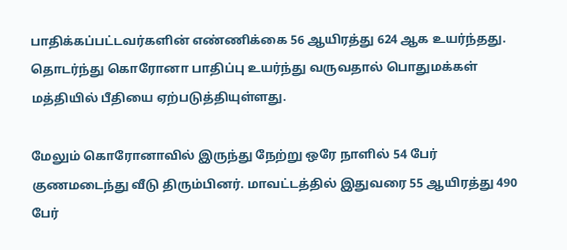பாதிக்கப்பட்டவர்களின் எண்ணிக்கை 56 ஆயிரத்து 624 ஆக உயர்ந்தது. தொடர்ந்து கொரோனா பாதிப்பு உயர்ந்து வருவதால் பொதுமக்கள் மத்தியில் பீதியை ஏற்படுத்தியுள்ளது.

மேலும் கொரோனாவில் இருந்து நேற்று ஒரே நாளில் 54 பேர் குணமடைந்து வீடு திரும்பினர். மாவட்டத்தில் இதுவரை 55 ஆயிரத்து 490 பேர்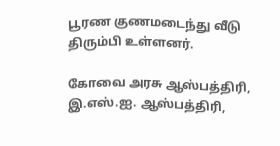பூரண குணமடைந்து வீடு திரும்பி உள்ளனர்.

கோவை அரசு ஆஸ்பத்திரி, இ.எஸ்.ஐ. ஆஸ்பத்திரி,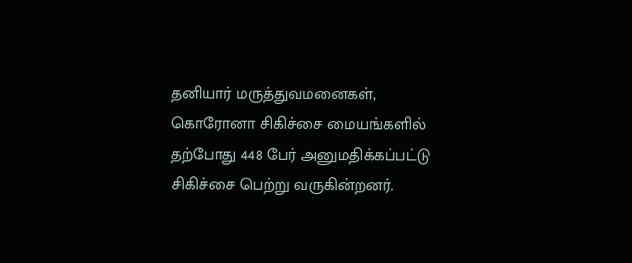தனியார் மருத்துவமனைகள், கொரோனா சிகிச்சை மையங்களில் தற்போது 448 பேர் அனுமதிக்கப்பட்டு சிகிச்சை பெற்று வருகின்றனர்.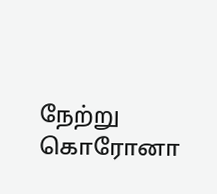நேற்று கொரோனா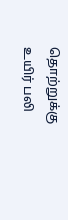தொற்றுக்கு உயிர் பலி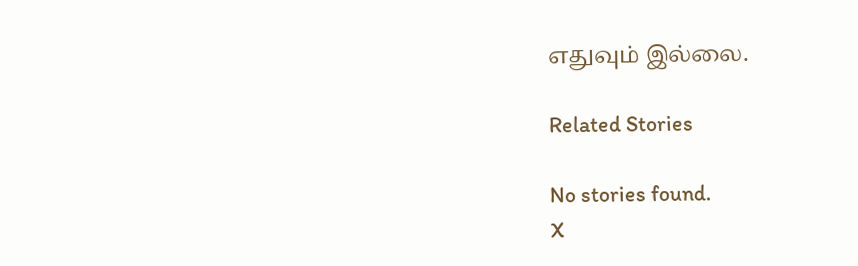எதுவும் இல்லை.

Related Stories

No stories found.
X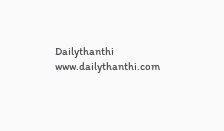Dailythanthi
www.dailythanthi.com